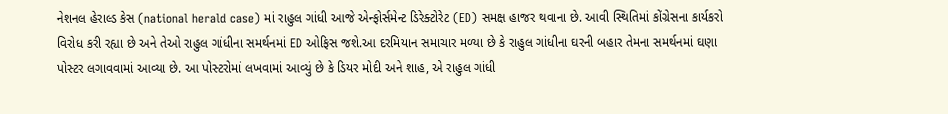નેશનલ હેરાલ્ડ કેસ (national herald case) માં રાહુલ ગાંધી આજે એન્ફોર્સમેન્ટ ડિરેક્ટોરેટ (ED) સમક્ષ હાજર થવાના છે. આવી સ્થિતિમાં કોંગ્રેસના કાર્યકરો વિરોધ કરી રહ્યા છે અને તેઓ રાહુલ ગાંધીના સમર્થનમાં ED ઓફિસ જશે.આ દરમિયાન સમાચાર મળ્યા છે કે રાહુલ ગાંધીના ઘરની બહાર તેમના સમર્થનમાં ઘણા પોસ્ટર લગાવવામાં આવ્યા છે. આ પોસ્ટરોમાં લખવામાં આવ્યું છે કે ડિયર મોદી અને શાહ, એ રાહુલ ગાંધી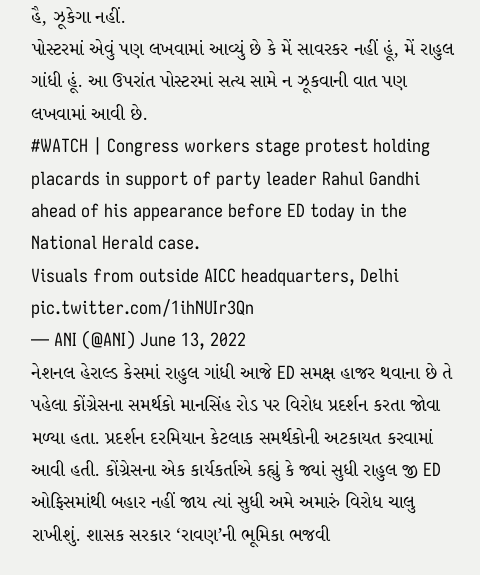હૈ, ઝૂકેગા નહીં.
પોસ્ટરમાં એવું પણ લખવામાં આવ્યું છે કે મેં સાવરકર નહીં હૂં, મેં રાહુલ ગાંધી હૂં. આ ઉપરાંત પોસ્ટરમાં સત્ય સામે ન ઝૂકવાની વાત પણ લખવામાં આવી છે.
#WATCH | Congress workers stage protest holding placards in support of party leader Rahul Gandhi ahead of his appearance before ED today in the National Herald case.
Visuals from outside AICC headquarters, Delhi pic.twitter.com/1ihNUIr3Qn
— ANI (@ANI) June 13, 2022
નેશનલ હેરાલ્ડ કેસમાં રાહુલ ગાંધી આજે ED સમક્ષ હાજર થવાના છે તે પહેલા કોંગ્રેસના સમર્થકો માનસિંહ રોડ પર વિરોધ પ્રદર્શન કરતા જોવા મળ્યા હતા. પ્રદર્શન દરમિયાન કેટલાક સમર્થકોની અટકાયત કરવામાં આવી હતી. કોંગ્રેસના એક કાર્યકર્તાએ કહ્યું કે જ્યાં સુધી રાહુલ જી ED ઓફિસમાંથી બહાર નહીં જાય ત્યાં સુધી અમે અમારું વિરોધ ચાલુ રાખીશું. શાસક સરકાર ‘રાવણ’ની ભૂમિકા ભજવી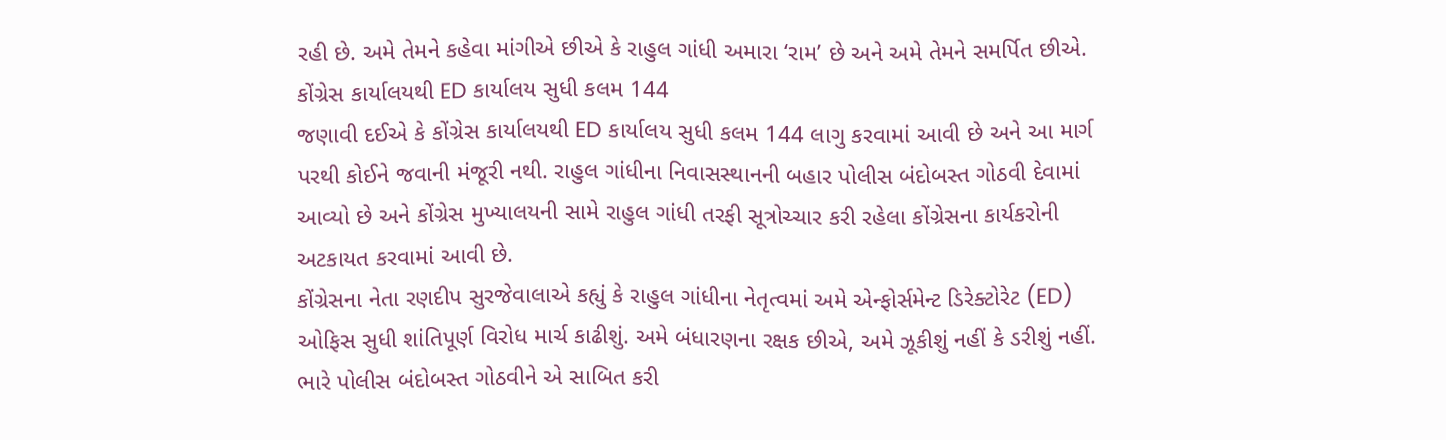રહી છે. અમે તેમને કહેવા માંગીએ છીએ કે રાહુલ ગાંધી અમારા ‘રામ’ છે અને અમે તેમને સમર્પિત છીએ.
કોંગ્રેસ કાર્યાલયથી ED કાર્યાલય સુધી કલમ 144
જણાવી દઈએ કે કોંગ્રેસ કાર્યાલયથી ED કાર્યાલય સુધી કલમ 144 લાગુ કરવામાં આવી છે અને આ માર્ગ પરથી કોઈને જવાની મંજૂરી નથી. રાહુલ ગાંધીના નિવાસસ્થાનની બહાર પોલીસ બંદોબસ્ત ગોઠવી દેવામાં આવ્યો છે અને કોંગ્રેસ મુખ્યાલયની સામે રાહુલ ગાંધી તરફી સૂત્રોચ્ચાર કરી રહેલા કોંગ્રેસના કાર્યકરોની અટકાયત કરવામાં આવી છે.
કોંગ્રેસના નેતા રણદીપ સુરજેવાલાએ કહ્યું કે રાહુલ ગાંધીના નેતૃત્વમાં અમે એન્ફોર્સમેન્ટ ડિરેક્ટોરેટ (ED) ઓફિસ સુધી શાંતિપૂર્ણ વિરોધ માર્ચ કાઢીશું. અમે બંધારણના રક્ષક છીએ, અમે ઝૂકીશું નહીં કે ડરીશું નહીં. ભારે પોલીસ બંદોબસ્ત ગોઠવીને એ સાબિત કરી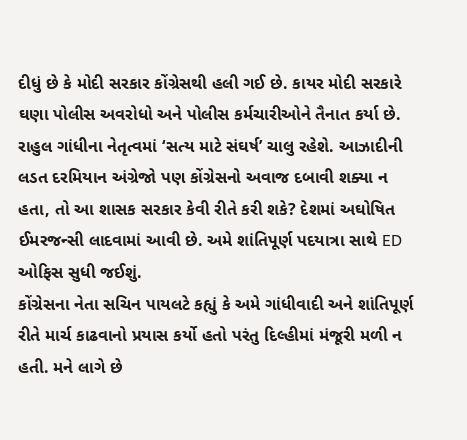દીધું છે કે મોદી સરકાર કોંગ્રેસથી હલી ગઈ છે. કાયર મોદી સરકારે ઘણા પોલીસ અવરોધો અને પોલીસ કર્મચારીઓને તૈનાત કર્યા છે. રાહુલ ગાંધીના નેતૃત્વમાં ‘સત્ય માટે સંઘર્ષ’ ચાલુ રહેશે. આઝાદીની લડત દરમિયાન અંગ્રેજો પણ કોંગ્રેસનો અવાજ દબાવી શક્યા ન હતા, તો આ શાસક સરકાર કેવી રીતે કરી શકે? દેશમાં અઘોષિત ઈમરજન્સી લાદવામાં આવી છે. અમે શાંતિપૂર્ણ પદયાત્રા સાથે ED ઓફિસ સુધી જઈશું.
કોંગ્રેસના નેતા સચિન પાયલટે કહ્યું કે અમે ગાંધીવાદી અને શાંતિપૂર્ણ રીતે માર્ચ કાઢવાનો પ્રયાસ કર્યો હતો પરંતુ દિલ્હીમાં મંજૂરી મળી ન હતી. મને લાગે છે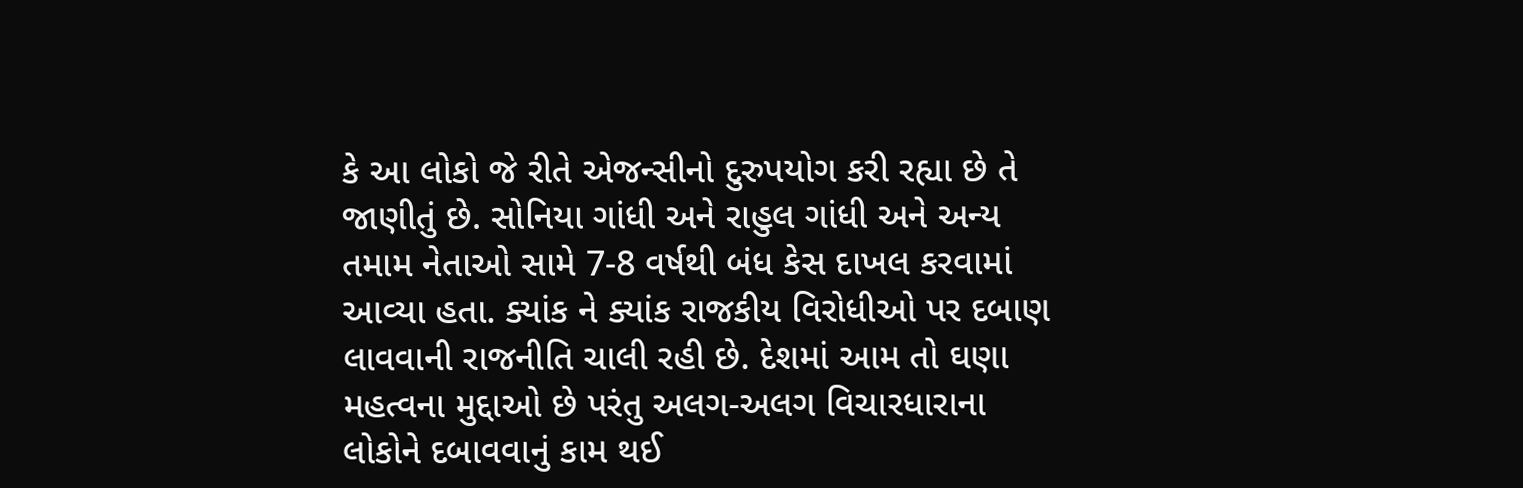કે આ લોકો જે રીતે એજન્સીનો દુરુપયોગ કરી રહ્યા છે તે જાણીતું છે. સોનિયા ગાંધી અને રાહુલ ગાંધી અને અન્ય તમામ નેતાઓ સામે 7-8 વર્ષથી બંધ કેસ દાખલ કરવામાં આવ્યા હતા. ક્યાંક ને ક્યાંક રાજકીય વિરોધીઓ પર દબાણ લાવવાની રાજનીતિ ચાલી રહી છે. દેશમાં આમ તો ઘણા મહત્વના મુદ્દાઓ છે પરંતુ અલગ-અલગ વિચારધારાના લોકોને દબાવવાનું કામ થઈ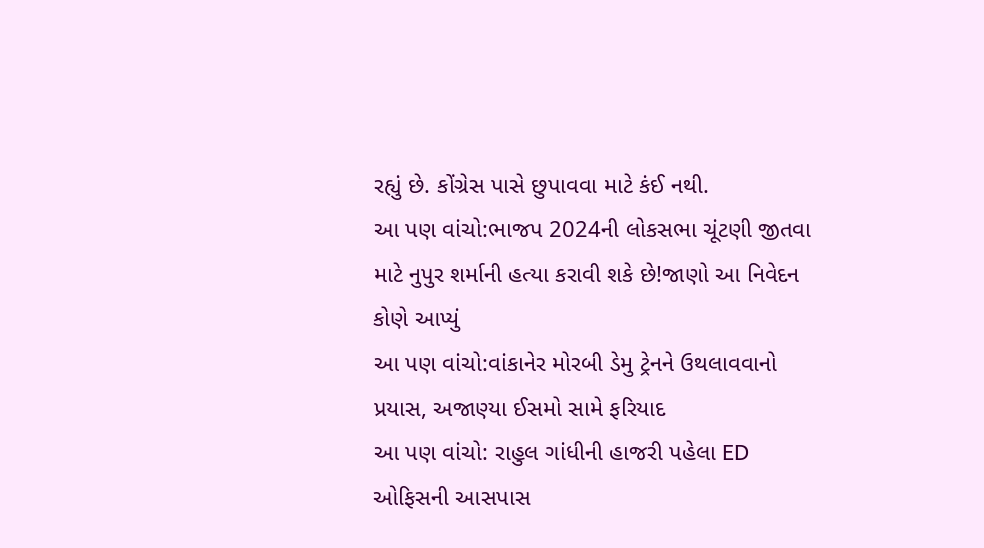રહ્યું છે. કોંગ્રેસ પાસે છુપાવવા માટે કંઈ નથી.
આ પણ વાંચો:ભાજપ 2024ની લોકસભા ચૂંટણી જીતવા માટે નુપુર શર્માની હત્યા કરાવી શકે છે!જાણો આ નિવેદન કોણે આપ્યું
આ પણ વાંચો:વાંકાનેર મોરબી ડેમુ ટ્રેનને ઉથલાવવાનો પ્રયાસ, અજાણ્યા ઈસમો સામે ફરિયાદ
આ પણ વાંચો: રાહુલ ગાંધીની હાજરી પહેલા ED ઓફિસની આસપાસ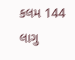કલમ 144 લાગુ